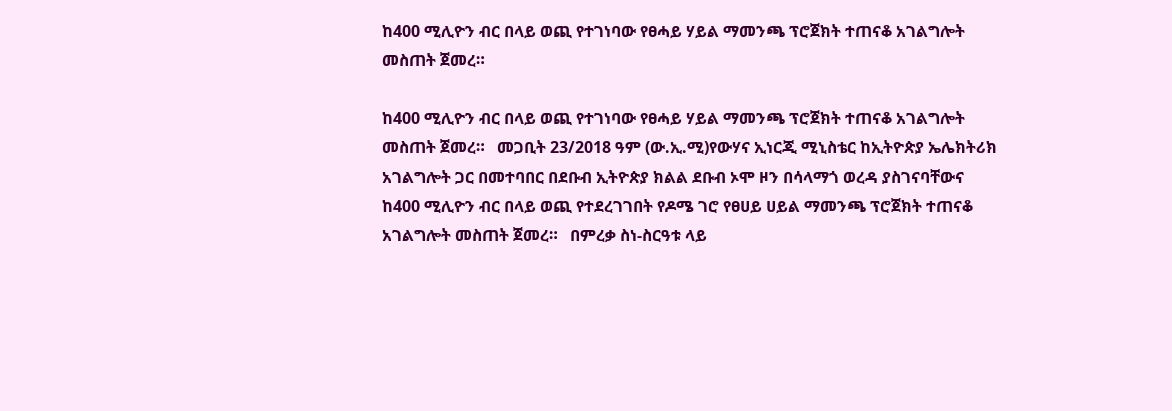ከ400 ሚሊዮን ብር በላይ ወጪ የተገነባው የፀሓይ ሃይል ማመንጫ ፕሮጀክት ተጠናቆ አገልግሎት መስጠት ጀመረ።

ከ400 ሚሊዮን ብር በላይ ወጪ የተገነባው የፀሓይ ሃይል ማመንጫ ፕሮጀክት ተጠናቆ አገልግሎት መስጠት ጀመረ።   መጋቢት 23/2018 ዓም (ው.ኢ.ሚ)የውሃና ኢነርጂ ሚኒስቴር ከኢትዮጵያ ኤሌክትሪክ አገልግሎት ጋር በመተባበር በደቡብ ኢትዮጵያ ክልል ደቡብ ኦሞ ዞን በሳላማጎ ወረዳ ያስገናባቸውና ከ400 ሚሊዮን ብር በላይ ወጪ የተደረገገበት የዶሜ ገሮ የፀሀይ ሀይል ማመንጫ ፕሮጀክት ተጠናቆ አገልግሎት መስጠት ጀመረ።   በምረቃ ስነ-ስርዓቱ ላይ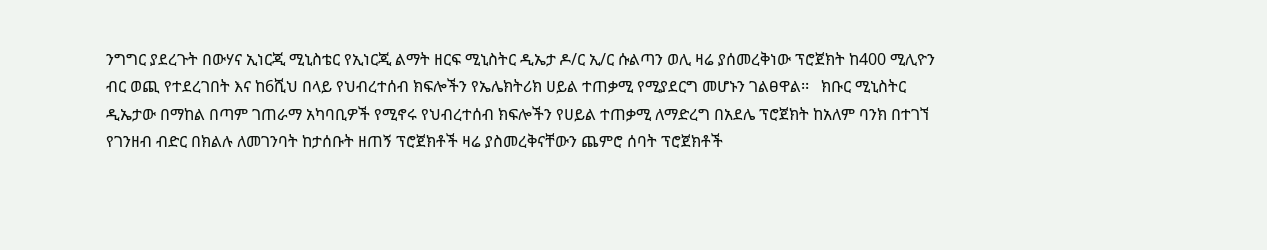ንግግር ያደረጉት በውሃና ኢነርጂ ሚኒስቴር የኢነርጂ ልማት ዘርፍ ሚኒስትር ዲኤታ ዶ/ር ኢ/ር ሱልጣን ወሊ ዛሬ ያሰመረቅነው ፕሮጀክት ከ400 ሚሊዮን ብር ወጪ የተደረገበት እና ከ6ሺህ በላይ የህብረተሰብ ክፍሎችን የኤሌክትሪክ ሀይል ተጠቃሚ የሚያደርግ መሆኑን ገልፀዋል፡፡   ክቡር ሚኒስትር ዲኤታው በማከል በጣም ገጠራማ አካባቢዎች የሚኖሩ የህብረተሰብ ክፍሎችን የሀይል ተጠቃሚ ለማድረግ በአደሌ ፕሮጀክት ከአለም ባንክ በተገኘ የገንዘብ ብድር በክልሉ ለመገንባት ከታሰቡት ዘጠኝ ፕሮጀክቶች ዛሬ ያስመረቅናቸውን ጨምሮ ሰባት ፕሮጀክቶች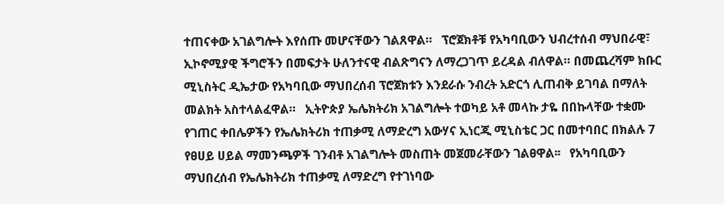ተጠናቀው አገልግሎት እየሰጡ መሆናቸውን ገልጸዋል።   ፕሮጀክቶቹ የአካባቢውን ህብረተሰብ ማህበራዊ፣ ኢኮኖሚያዊ ችግሮችን በመፍታት ሁለንተናዊ ብልጽግናን ለማረጋገጥ ይረዳል ብለዋል። በመጨረሻም ክቡር ሚኒስትር ዲኤታው የአካባቢው ማህበረሰብ ፕሮጀክቱን እንደራሱ ንብረት አድርጎ ሊጠብቅ ይገባል በማለት መልክት አስተላልፈዋል።   ኢትዮጵያ ኤሌክትሪክ አገልግሎት ተወካይ አቶ መላኩ ታዬ በበኩላቸው ተቋሙ የገጠር ቀበሌዎችን የኤሌክትሪክ ተጠቃሚ ለማድረግ አውሃና ኢነርጂ ሚኒስቴር ጋር በመተባበር በክልሉ 7 የፀሀይ ሀይል ማመንጫዎች ገንብቶ አገልግሎት መስጠት መጀመራቸውን ገልፀዋል፡፡   የአካባቢውን ማህበረሰብ የኤሌክትሪክ ተጠቃሚ ለማድረግ የተገነባው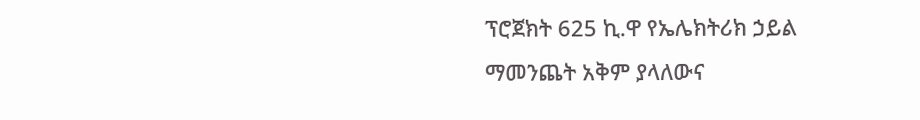ፕሮጀክት 625 ኪ.ዋ የኤሌክትሪክ ኃይል ማመንጨት አቅም ያላለውና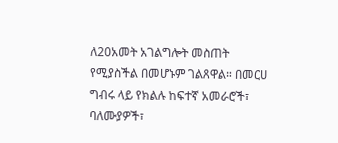ለ20አመት አገልግሎት መስጠት የሚያስችል በመሆኑም ገልጸዋል። በመርሀ ግብሩ ላይ የክልሉ ከፍተኛ አመራሮች፣ ባለሙያዎች፣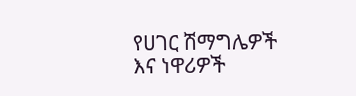የሀገር ሽማግሌዎች እና ነዋሪዎች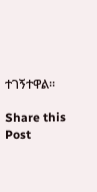ተገኝተዋል።

Share this Post